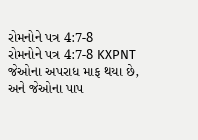રોમનોને પત્ર 4:7-8
રોમનોને પત્ર 4:7-8 KXPNT
જેઓના અપરાધ માફ થયા છે, અને જેઓના પાપ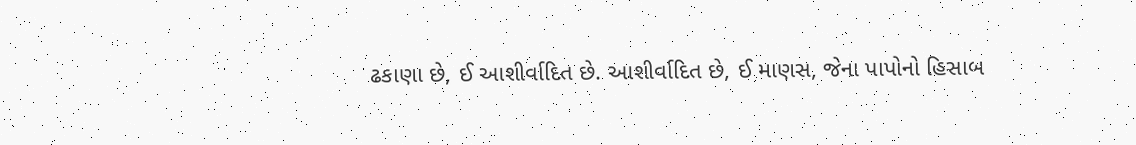ઢકાણા છે, ઈ આશીર્વાદિત છે. આશીર્વાદિત છે, ઈ માણસ, જેના પાપોનો હિસાબ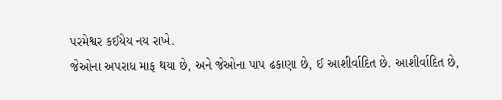પરમેશ્વર કઈયેય નય રાખે.
જેઓના અપરાધ માફ થયા છે, અને જેઓના પાપ ઢકાણા છે, ઈ આશીર્વાદિત છે. આશીર્વાદિત છે,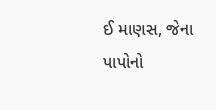ઈ માણસ, જેના પાપોનો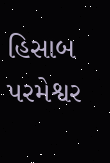હિસાબ પરમેશ્વર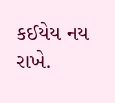કઈયેય નય રાખે.